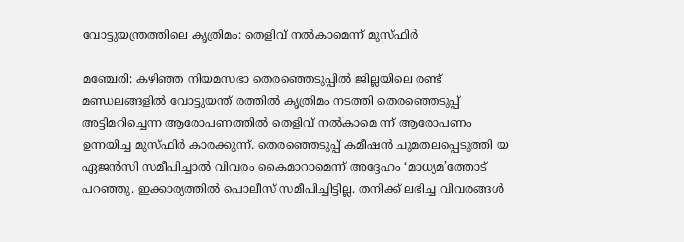വോട്ടുയന്ത്രത്തിലെ കൃത്രിമം: തെളിവ് നൽകാമെന്ന് മുസ്ഫിർ

മഞ്ചേരി: കഴിഞ്ഞ നിയമസഭാ തെരഞ്ഞെടുപ്പിൽ ജില്ലയിലെ രണ്ട് മണ്ഡലങ്ങളിൽ വോട്ടുയന്ത് രത്തിൽ കൃത്രിമം നടത്തി തെരഞ്ഞെടുപ്പ് അട്ടിമറിച്ചെന്ന ആരോപണത്തിൽ തെളിവ് നൽകാമെ ന്ന് ആരോപണം ഉന്നയിച്ച മുസ്ഫിർ കാരക്കുന്ന്. തെരഞ്ഞെടുപ്പ് കമീഷൻ ചുമതലപ്പെടുത്തി യ ഏജൻസി സമീപിച്ചാൽ വിവരം കൈമാറാമെന്ന് അദ്ദേഹം ‘മാധ്യമ’ത്തോട് പറഞ്ഞു. ഇക്കാര്യത്തിൽ പൊലീസ് സമീപിച്ചിട്ടില്ല. തനിക്ക് ലഭിച്ച വിവരങ്ങൾ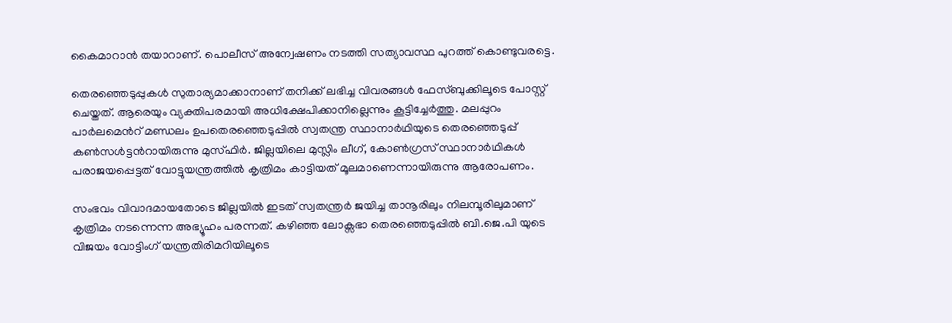കൈമാറാൻ തയാറാണ്. പൊലീസ് അന്വേഷണം നടത്തി സത്യാവസ്ഥ പുറത്ത് കൊണ്ടുവരട്ടെ.

തെരഞ്ഞെടുപ്പുകൾ സുതാര്യമാക്കാനാണ് തനിക്ക് ലഭിച്ച വിവരങ്ങൾ ഫേസ്ബുക്കിലൂടെ പോസ്റ്റ് ചെയ്തത്. ആരെയും വ്യക്തിപരമായി അധിക്ഷേപിക്കാനില്ലെന്നും കൂട്ടിച്ചേർത്തു. മലപ്പുറം പാര്‍ലമെൻറ് മണ്ഡലം ഉപതെരഞ്ഞെടുപ്പില്‍ സ്വതന്ത്ര സ്ഥാനാർഥിയുടെ തെരഞ്ഞെടുപ്പ് കണ്‍സള്‍ട്ടൻറായിരുന്നു മുസ്ഫിർ. ജില്ലയിലെ മുസ്ലിം ലീഗ്, കോൺഗ്രസ് സ്ഥാനാർഥികൾ പരാജയപ്പെട്ടത് വോട്ടുയന്ത്രത്തിൽ കൃത്രിമം കാട്ടിയത് മൂലമാണെന്നായിരുന്നു ആരോപണം.

സംഭവം വിവാദമായതോടെ ജില്ലയില്‍ ഇടത് സ്വതന്ത്രർ ജയിച്ച താനൂരിലും നിലമ്പൂരിലുമാണ് കൃത്രിമം നടന്നെന്ന അഭ്യൂഹം പരന്നത്. കഴിഞ്ഞ ലോക്സഭാ തെരഞ്ഞെടുപ്പിൽ ബി.ജെ.പി യുടെ വിജയം വോട്ടിംഗ് യന്ത്രതിരിമറിയിലൂടെ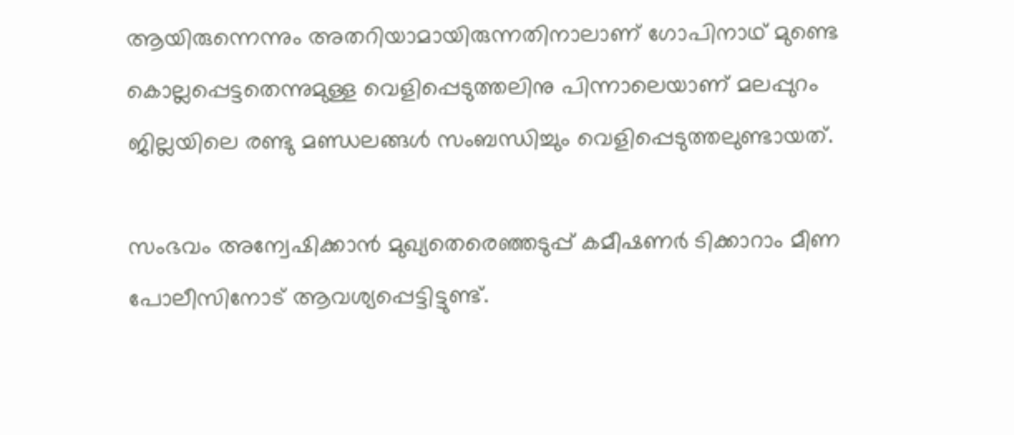ആയിരുന്നെന്നും അതറിയാമായിരുന്നതിനാലാണ് ഗോപിനാഥ് മുണ്ടെ കൊല്ലപ്പെട്ടതെന്നുമുള്ള വെളിപ്പെടുത്തലിനു പിന്നാലെയാണ് മലപ്പുറം ജില്ലയിലെ രണ്ടു മണ്ഡലങ്ങൾ സംബന്ധിച്ചും വെളിപ്പെടുത്തലുണ്ടായത്.

സംഭവം അന്വേഷിക്കാൻ മുഖ്യതെരെഞ്ഞടുപ്പ് കമീഷണർ ടിക്കാറാം മീണ പോലീസിനോട് ആവശ്യപ്പെട്ടിട്ടുണ്ട്.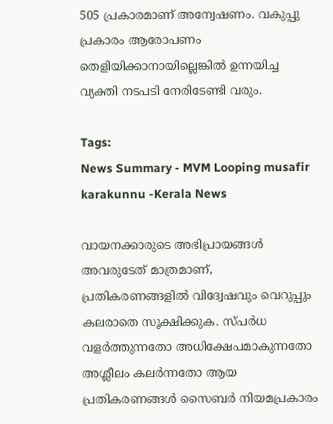505 പ്രകാരമാണ് അന്വേഷണം. വകുപ്പു പ്രകാരം ആരോപണം തെളിയിക്കാനായില്ലെങ്കിൽ ഉന്നയിച്ച വ്യക്തി നടപടി നേരിടേണ്ടി വരും.

Tags:
News Summary - MVM Looping musafir karakunnu -Kerala News

വായനക്കാരുടെ അഭിപ്രായങ്ങള്‍ അവരുടേത് മാത്രമാണ്, പ്രതികരണങ്ങളിൽ വിദ്വേഷവും വെറുപ്പും കലരാതെ സൂക്ഷിക്കുക. സ്പർധ വളർത്തുന്നതോ അധിക്ഷേപമാകുന്നതോ അശ്ലീലം കലർന്നതോ ആയ പ്രതികരണങ്ങൾ സൈബർ നിയമപ്രകാരം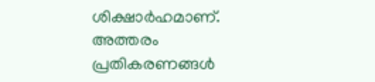ശിക്ഷാർഹമാണ്. അത്തരം പ്രതികരണങ്ങൾ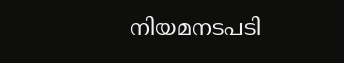നിയമനടപടി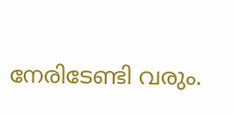നേരിടേണ്ടി വരും.